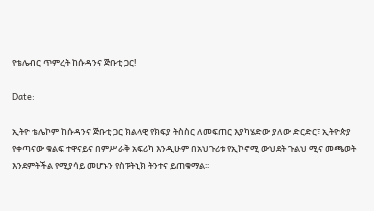የቴሌብር ጥምረት ከሱዳንና ጅቡቲ ጋር!

Date:

ኢትዮ ቴሌኮም ከሱዳንና ጅቡቲ ጋር ክልላዊ የክፍያ ትስስር ለመፍጠር እያካሄድው ያለው ድርድር፣ ኢትዮጵያ የቀጣናው ቁልፍ ተዋናይና በምሥራቅ አፍሪካ እንዲሁም በአህጉሪቱ የኢኮኖሚ ውህደት ጉልህ ሚና መጫወት እንደምትችል የሚያሳይ መሆኑን የስፑትኒክ ትንተና ይጠቁማል፡፡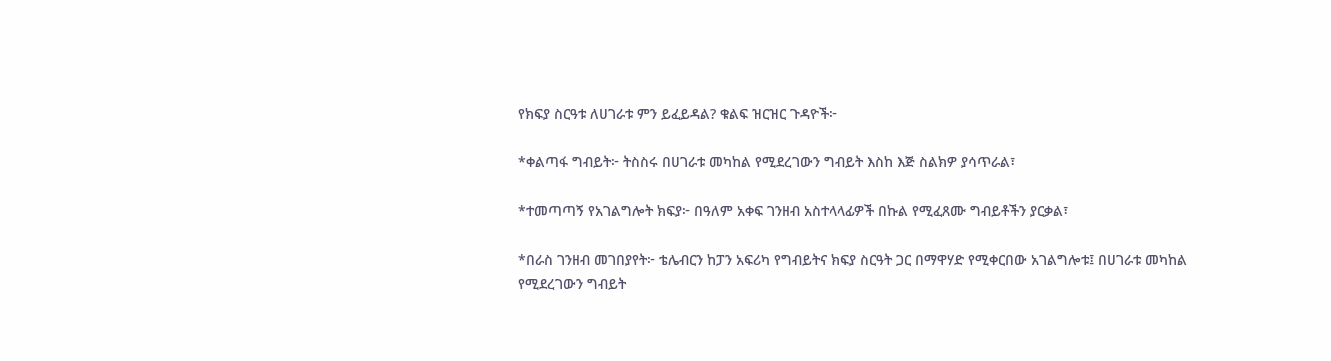የክፍያ ስርዓቱ ለሀገራቱ ምን ይፈይዳል? ቁልፍ ዝርዝር ጉዳዮች፦

*ቀልጣፋ ግብይት፦ ትስስሩ በሀገራቱ መካከል የሚደረገውን ግብይት እስከ እጅ ስልክዎ ያሳጥራል፣

*ተመጣጣኝ የአገልግሎት ክፍያ፦ በዓለም አቀፍ ገንዘብ አስተላላፊዎች በኩል የሚፈጸሙ ግብይቶችን ያርቃል፣

*በራስ ገንዘብ መገበያየት፦ ቴሌብርን ከፓን አፍሪካ የግብይትና ክፍያ ስርዓት ጋር በማዋሃድ የሚቀርበው አገልግሎቱ፤ በሀገራቱ መካከል የሚደረገውን ግብይት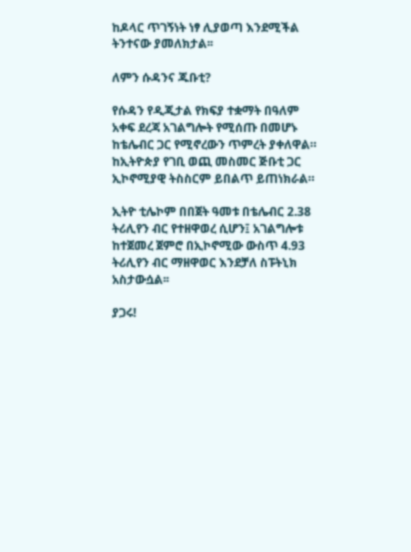ከዶላር ጥገኝነት ነፃ ሊያወጣ እንደሚችል ትንተናው ያመለክታል፡፡

ለምን ሱዳንና ጁቡቲ?

የሱዳን የዲጂታል የክፍያ ተቋማት በዓለም አቀፍ ደረጃ አገልግሎት የሚሰጡ በመሆኑ ከቴሌብር ጋር የሚኖረውን ጥምረት ያቀለዋል። ከኢትዮጵያ የገቢ ወጪ መስመር ጅቡቲ ጋር ኢኮኖሚያዊ ትስስርም ይበልጥ ይጠነክራል።

ኢትዮ ቲሌኮም በበጀት ዓመቱ በቴሌብር 2.38 ትሪሊየን ብር የተዘዋወረ ሲሆን፤ አገልግሎቱ ከተጀመረ ጀምሮ በኢኮኖሚው ውስጥ 4.93 ትሪሊየን ብር ማዘዋወር እንደቻለ ስፑትኒክ አስታውሷል፡፡

ያጋሩ!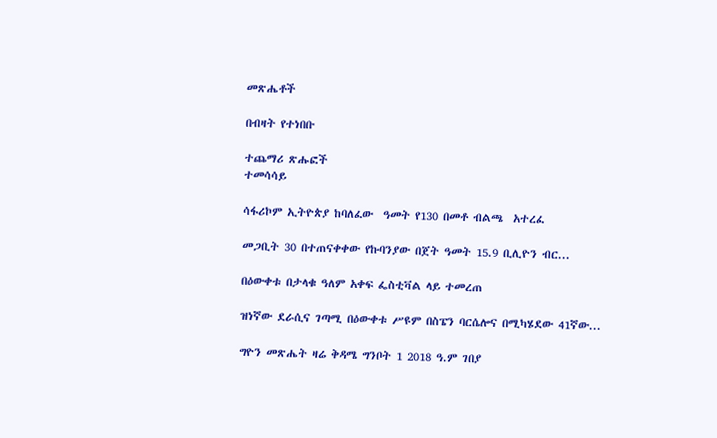መጽሔቶች

በብዛት የተነበቡ

ተጨማሪ ጽሑፎች
ተመሳሳይ

ሳፋሪኮም ኢትዮጵያ ከባለፈው  ዓመት የ130 በመቶ ብልጫ  አተረፈ

መጋቢት 30 በተጠናቀቀው የኩባንያው በጀት ዓመት 15.9 ቢሊዮን ብር...

በዕውቀቱ በታላቁ ዓለም አቀፍ ፌስቲቫል ላይ ተመረጠ

ዝነኛው ደራሲና ገጣሚ በዕውቀቱ ሥዩም በስፔን ባርሴሎና በሚካሄደው 41ኛው...

ግዮን መጽሔት ዛሬ ቅዳሜ ግንቦት 1 2018 ዓ.ም ገበያ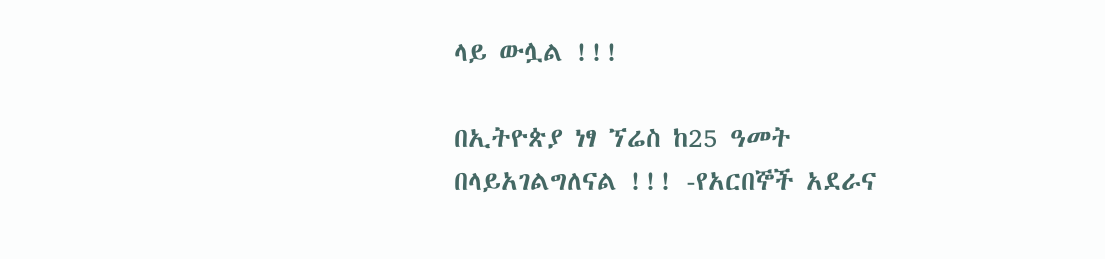ላይ ውሏል !!!

በኢትዮጵያ ነፃ ኘሬስ ከ25 ዓመት በላይአገልግለናል !!! -የአርበኞች አደራና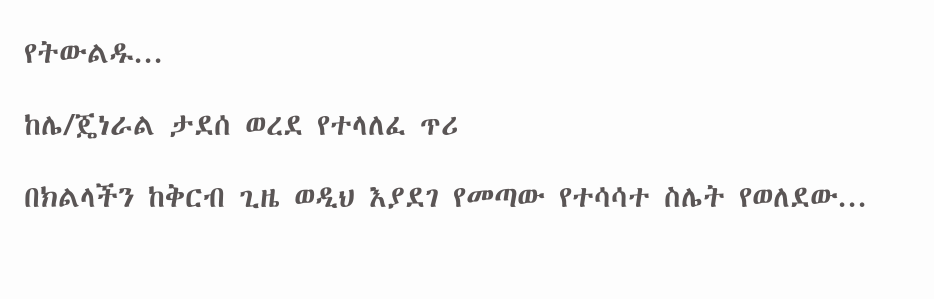የትውልዱ...

ከሌ/ጄነራል ታደሰ ወረደ የተላለፈ ጥሪ

በክልላችን ከቅርብ ጊዜ ወዲህ እያደገ የመጣው የተሳሳተ ስሌት የወለደው...